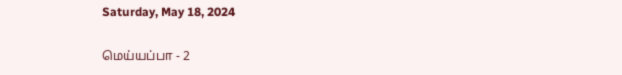Saturday, May 18, 2024

மெய்யப்பா - 2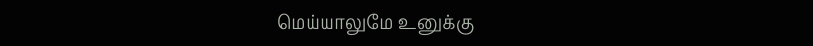மெய்யாலுமே உனுக்கு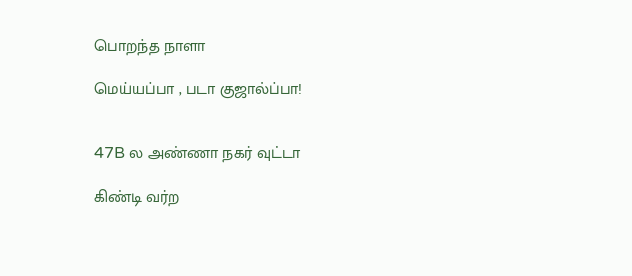பொறந்த நாளா

மெய்யப்பா , படா குஜால்ப்பா!


47B ல அண்ணா நகர் வுட்டா

கிண்டி வர்ற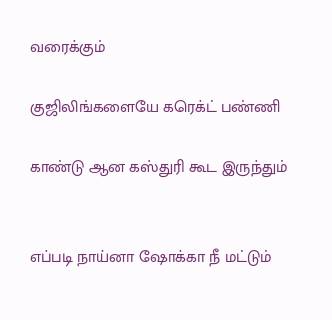வரைக்கும்

குஜிலிங்களையே கரெக்ட் பண்ணி

காண்டு ஆன கஸ்துரி கூட இருந்தும்


எப்படி நாய்னா ஷோக்கா நீ மட்டும்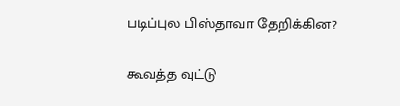படிப்புல பிஸ்தாவா தேறிக்கின?

கூவத்த வுட்டு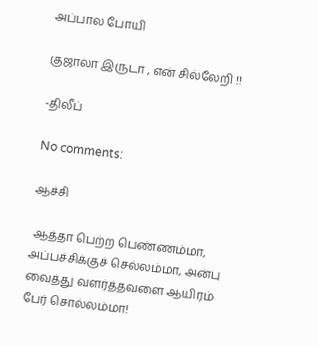அப்பால போயி

குஜாலா இருடா , என் சில்லேறி !!

-திலீப்

No comments:

ஆச்சி

 ஆத்தா பெற்ற பெண்ணம்மா, அப்பச்சிக்குச் செல்லம்மா, அன்பு வைத்து வளர்த்தவளை ஆயிரம் பேர் சொல்லம்மா!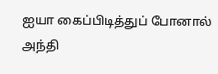ஐயா கைப்பிடித்துப் போனால் அந்தி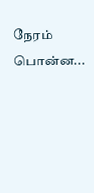நேரம் பொன்ன...